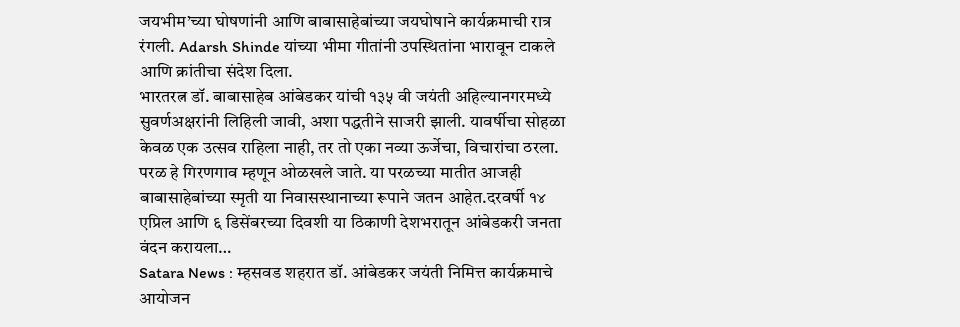जयभीम’च्या घोषणांनी आणि बाबासाहेबांच्या जयघोषाने कार्यक्रमाची रात्र रंगली. Adarsh Shinde यांच्या भीमा गीतांनी उपस्थितांना भारावून टाकले आणि क्रांतीचा संदेश दिला.
भारतरत्न डॉ. बाबासाहेब आंबेडकर यांची १३५ वी जयंती अहिल्यानगरमध्ये सुवर्णअक्षरांनी लिहिली जावी, अशा पद्धतीने साजरी झाली. यावर्षीचा सोहळा केवळ एक उत्सव राहिला नाही, तर तो एका नव्या ऊर्जेचा, विचारांचा ठरला.
परळ हे गिरणगाव म्हणून ओळखले जाते. या परळच्या मातीत आजही बाबासाहेबांच्या स्मृती या निवासस्थानाच्या रूपाने जतन आहेत.दरवर्षी १४ एप्रिल आणि ६ डिसेंबरच्या दिवशी या ठिकाणी देशभरातून आंबेडकरी जनता वंदन करायला…
Satara News : म्हसवड शहरात डॉ. आंबेडकर जयंती निमित्त कार्यक्रमाचे आयोजन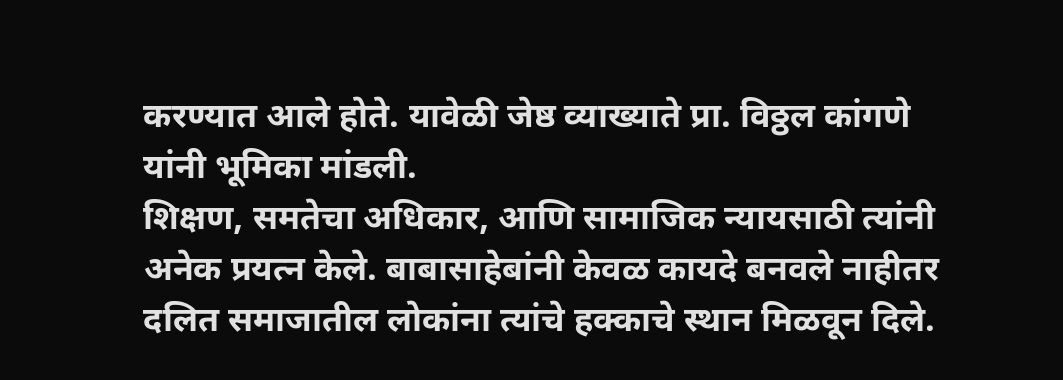करण्यात आले होते. यावेळी जेष्ठ व्याख्याते प्रा. विठ्ठल कांगणे यांनी भूमिका मांडली.
शिक्षण, समतेचा अधिकार, आणि सामाजिक न्यायसाठी त्यांनी अनेक प्रयत्न केले. बाबासाहेबांनी केवळ कायदे बनवले नाहीतर दलित समाजातील लोकांना त्यांचे हक्काचे स्थान मिळवून दिले.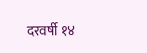दरवर्षी १४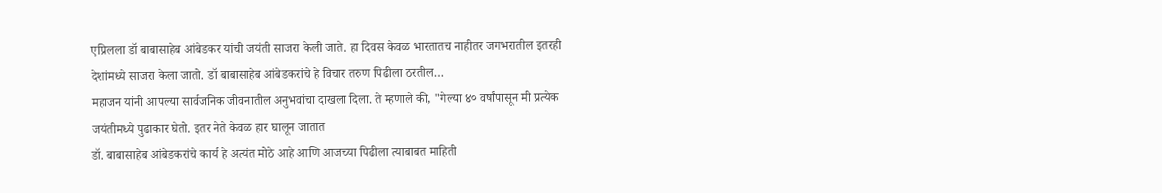एप्रिलला डॉ बाबासाहेब आंबेडकर यांची जयंती साजरा केली जाते. हा दिवस केवळ भारतातच नाहीतर जगभरातील इतरही देशांमध्ये साजरा केला जातो. डॉ बाबासाहेब आंबेडकरांचे हे विचार तरुण पिढीला ठरतील…
महाजन यांनी आपल्या सार्वजनिक जीवनातील अनुभवांचा दाखला दिला. ते म्हणाले की, "गेल्या ४० वर्षांपासून मी प्रत्येक जयंतीमध्ये पुढाकार घेतो. इतर नेते केवळ हार घालून जातात
डॉ. बाबासाहेब आंबेडकरांचे कार्य हे अत्यंत मोठे आहे आणि आजच्या पिढीला त्याबाबत माहिती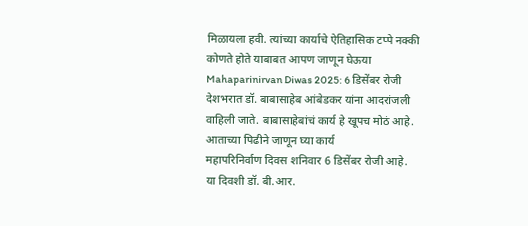मिळायला हवी. त्यांच्या कार्याचे ऐतिहासिक टप्पे नक्की कोणते होते याबाबत आपण जाणून घेऊया
Mahaparinirvan Diwas 2025: 6 डिसेंबर रोजी देशभरात डॉ. बाबासाहेब आंबेडकर यांना आदरांजली वाहिली जाते. बाबासाहेबांचं कार्य हे खूपच मोठं आहे. आताच्या पिढीने जाणून घ्या कार्य
महापरिनिर्वाण दिवस शनिवार 6 डिसेंबर रोजी आहे. या दिवशी डॉ. बी.आर.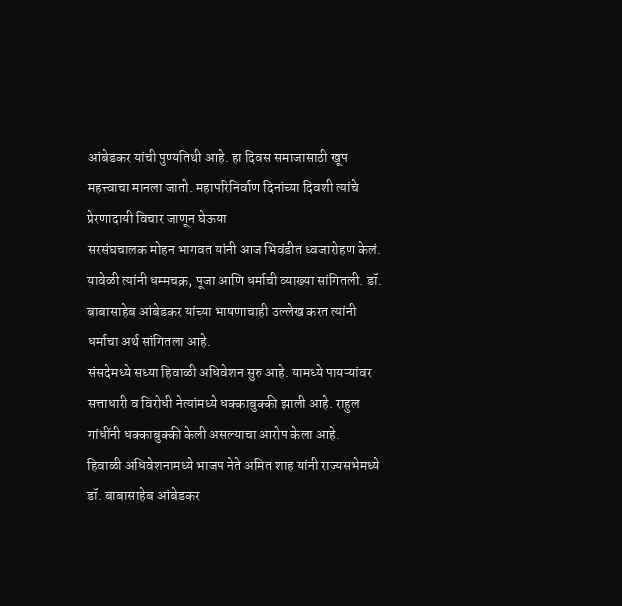आंबेडकर यांची पुण्यतिथी आहे. हा दिवस समाजासाठी खूप महत्त्वाचा मानला जातो. महापरिनिर्वाण दिनांच्या दिवशी त्यांचे प्रेरणादायी विचार जाणून घेऊया
सरसंघचालक मोहन भागवत यांनी आज भिवंडीत ध्वजारोहण केलं. यावेळी त्यांनी धम्मचक्र, पूजा आणि धर्माची व्याख्या सांगितली. डॉ. बाबासाहेब आंबेडकर यांच्या भाषणाचाही उल्लेख करत त्यांनी धर्माचा अर्थ सांगितला आहे.
संसदेमध्ये सध्या हिवाळी अधिवेशन सुरु आहे. यामध्ये पायऱ्यांवर सत्ताधारी व विरोधी नेत्यांमध्ये धक्काबुक्की झाली आहे. राहुल गांधींनी धक्काबुक्की केली असल्याचा आरोप केला आहे.
हिवाळी अधिवेशनामध्ये भाजप नेते अमित शाह यांनी राज्यसभेमध्ये डॉ. बाबासाहेब आंबेडकर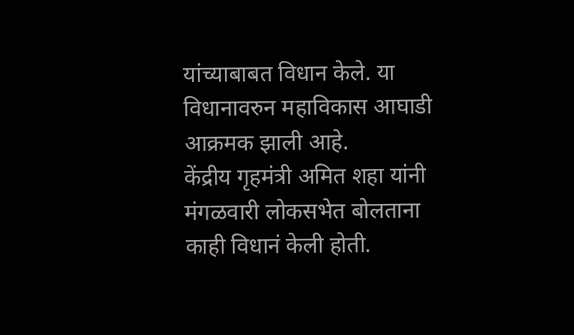यांच्याबाबत विधान केले. या विधानावरुन महाविकास आघाडी आक्रमक झाली आहे.
केंद्रीय गृहमंत्री अमित शहा यांनी मंगळवारी लोकसभेत बोलताना काही विधानं केली होती.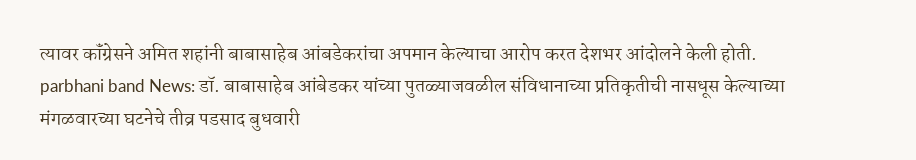त्यावर कॉंग्रेसने अमित शहांनी बाबासाहेब आंबडेकरांचा अपमान केल्याचा आरोप करत देशभर आंदोलने केली होती.
parbhani band News: डॉ. बाबासाहेब आंबेडकर यांच्या पुतळ्याजवळील संविधानाच्या प्रतिकृतीची नासधूस केल्याच्या मंगळवारच्या घटनेचे तीव्र पडसाद बुधवारी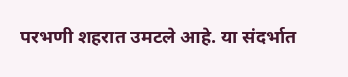परभणी शहरात उमटले आहे. या संदर्भात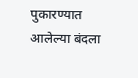पुकारण्यात आलेल्या बंदला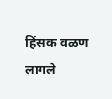हिंसक वळण लागले